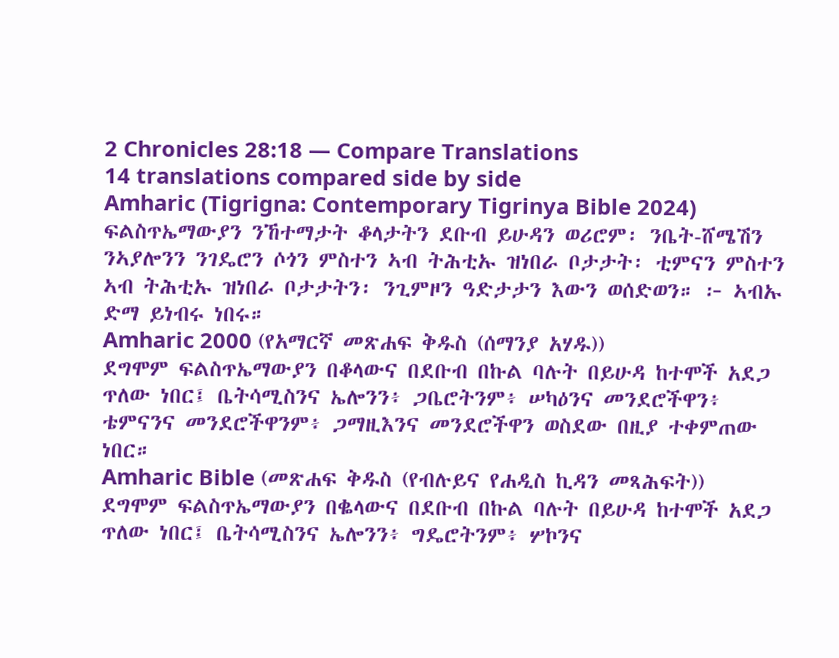2 Chronicles 28:18 — Compare Translations
14 translations compared side by side
Amharic (Tigrigna: Contemporary Tigrinya Bible 2024)
ፍልስጥኤማውያን ንኸተማታት ቆላታትን ደቡብ ይሁዳን ወሪሮም፡ ንቤት-ሸሜሽን ንኣያሎንን ንገዴሮን ሶጎን ምስተን ኣብ ትሕቲኡ ዝነበራ ቦታታት፡ ቲምናን ምስተን ኣብ ትሕቲኡ ዝነበራ ቦታታትን፡ ንጊምዞን ዓድታታን እውን ወሰድወን። ፦ ኣብኡ ድማ ይነብሩ ነበሩ።
Amharic 2000 (የአማርኛ መጽሐፍ ቅዱስ (ሰማንያ አሃዱ))
ደግሞም ፍልስጥኤማውያን በቆላውና በደቡብ በኩል ባሉት በይሁዳ ከተሞች አደጋ ጥለው ነበር፤ ቤትሳሚስንና ኤሎንን፥ ጋቤሮትንም፥ ሠካዕንና መንደሮችዋን፥ ቴምናንና መንደሮችዋንም፥ ጋማዚእንና መንደሮችዋን ወስደው በዚያ ተቀምጠው ነበር።
Amharic Bible (መጽሐፍ ቅዱስ (የብሉይና የሐዲስ ኪዳን መጻሕፍት))
ደግሞም ፍልስጥኤማውያን በቈላውና በደቡብ በኩል ባሉት በይሁዳ ከተሞች አደጋ ጥለው ነበር፤ ቤትሳሚስንና ኤሎንን፥ ግዴሮትንም፥ ሦኮንና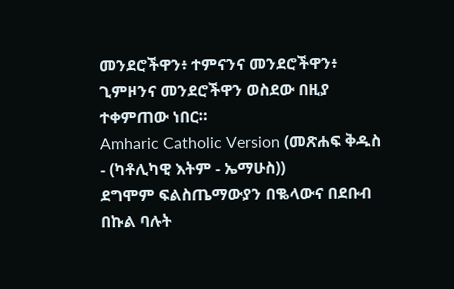መንደሮችዋን፥ ተምናንና መንደሮችዋን፥ ጊምዞንና መንደሮችዋን ወስደው በዚያ ተቀምጠው ነበር።
Amharic Catholic Version (መጽሐፍ ቅዱስ - (ካቶሊካዊ እትም - ኤማሁስ))
ደግሞም ፍልስጤማውያን በቈላውና በደቡብ በኩል ባሉት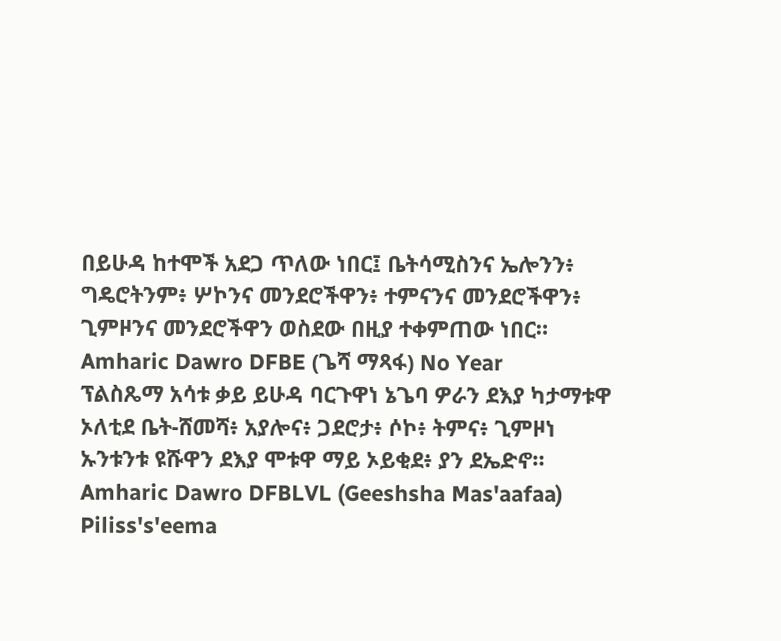በይሁዳ ከተሞች አደጋ ጥለው ነበር፤ ቤትሳሚስንና ኤሎንን፥ ግዴሮትንም፥ ሦኮንና መንደሮችዋን፥ ተምናንና መንደሮችዋን፥ ጊምዞንና መንደሮችዋን ወስደው በዚያ ተቀምጠው ነበር።
Amharic Dawro DFBE (ጌሻ ማጻፋ) No Year
ፕልስጼማ አሳቱ ቃይ ይሁዳ ባርጉዋነ ኔጌባ ዎራን ደእያ ካታማቱዋ ኦለቲደ ቤት-ሸመሻ፥ አያሎና፥ ጋደሮታ፥ ሶኮ፥ ትምና፥ ጊምዞነ ኡንቱንቱ ዩሹዋን ደእያ ሞቱዋ ማይ ኦይቂደ፥ ያን ደኤድኖ።
Amharic Dawro DFBLVL (Geeshsha Mas'aafaa)
Piliss's'eema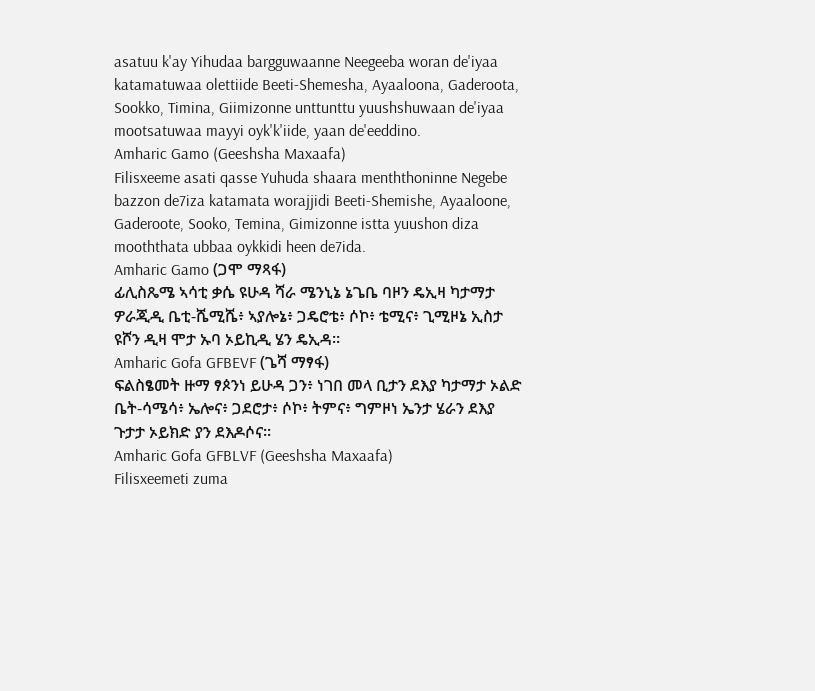asatuu k'ay Yihudaa bargguwaanne Neegeeba woran de'iyaa katamatuwaa olettiide Beeti-Shemesha, Ayaaloona, Gaderoota, Sookko, Timina, Giimizonne unttunttu yuushshuwaan de'iyaa mootsatuwaa mayyi oyk'k'iide, yaan de'eeddino.
Amharic Gamo (Geeshsha Maxaafa)
Filisxeeme asati qasse Yuhuda shaara menththoninne Negebe bazzon de7iza katamata worajjidi Beeti-Shemishe, Ayaaloone, Gaderoote, Sooko, Temina, Gimizonne istta yuushon diza mooththata ubbaa oykkidi heen de7ida.
Amharic Gamo (ጋሞ ማጻፋ)
ፊሊስጼሜ ኣሳቲ ቃሴ ዩሁዳ ሻራ ሜንኒኔ ኔጌቤ ባዞን ዴኢዛ ካታማታ ዎራጂዲ ቤቲ-ሼሚሼ፥ ኣያሎኔ፥ ጋዴሮቴ፥ ሶኮ፥ ቴሚና፥ ጊሚዞኔ ኢስታ ዩሾን ዲዛ ሞታ ኡባ ኦይኪዲ ሄን ዴኢዳ።
Amharic Gofa GFBEVF (ጌሻ ማፃፋ)
ፍልስፄመት ዙማ ፃጶንነ ይሁዳ ጋን፥ ነገበ መላ ቢታን ደእያ ካታማታ ኦልድ ቤት-ሳሜሳ፥ ኤሎና፥ ጋደሮታ፥ ሶኮ፥ ትምና፥ ግምዞነ ኤንታ ሄራን ደእያ ጉታታ ኦይክድ ያን ደእዶሶና።
Amharic Gofa GFBLVF (Geeshsha Maxaafa)
Filisxeemeti zuma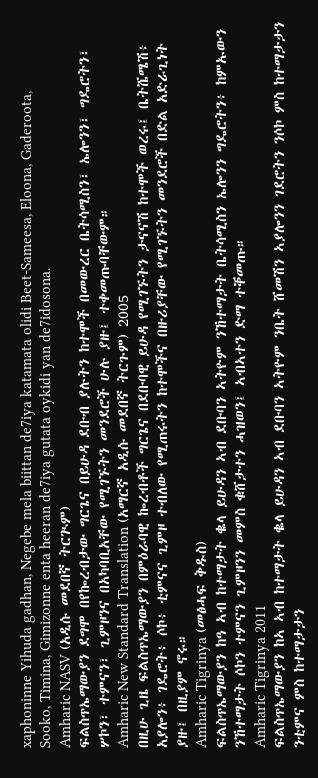xaphoninne Yihuda gadhan, Negebe mela biittan de7iya katamata olidi Beet-Sameesa, Eloona, Gaderoota, Sooko, Timina, Gimizonne enta heeran de7iya gutata oykidi yan de7idosona.
Amharic NASV (አዲሱ መደበኛ ትርጒም)
ፍልስጥኤማውያን ደግሞ በየኰረብታው ግርጌና በይሁዳ ደቡብ ያሉትን ከተሞች በመውረር ቤትሳሚስን፣ ኤሎንን፣ ግዴሮትን፣ ሦኮን፣ ተምናን፣ ጊምዞንና በአካባቢአቸው የሚገኙትን መንደሮች ሁሉ ያዙ፤ ተቀመጡባቸውም።
Amharic New Standard Translation (አማርኛ አዲሱ መደበኛ ትርጉም) 2005
በዚሁ ጊዜ ፍልስጥኤማውያን በምዕራባዊ ኰረብቶች ግርጌና በደቡባዊ ይሁዳ የሚገኙትን ታናናሽ ከተሞች ወረሩ፤ ቤትሼሜሽ፥ አያሎን፥ ገዴሮት፥ ሶኮ፥ ቲምናና ጊምዞ ተብለው የሚጠሩትን ከተሞችና በዙሪያቸው የሚገኙትን መንደሮች በድል አድራጊነት ያዙ፤ በዚያም ኖሩ።
Amharic Tigrinya (መፅሓፍ ቅዱስ)
ፍልስጥኤማውያን ከዓ ኣብ ከተማታት ቈላ ይሁዳን ኣብ ደቡባን ኣትዮም ንኸተማታት ቤትሳሚስን ኤሎንን ግዴሮትን፥ ከምኡውን ንኸተማታት ሶኮን ተምናን ጊምዞንን መምስ ቁሸታተን ሓዝወን፤ ኣብኣተን ድማ ተቐመጡ።
Amharic Tigrinya 2011
ፍልስጥኤማውያን ከኣ ኣብ ከተማታት ቈላ ይሁዳን ኣብ ደቡባን ኣትዮም ንቤት ሸመሽን ኣያሎንን ገደሮትን ንሶኮ ምስ ከተማታታን ንቲምና ምስ ከተማታታን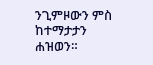ንጊምዞውን ምስ ከተማታታን ሐዝወን።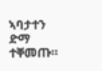ኣባታተን ድማ ተቐመጡ።